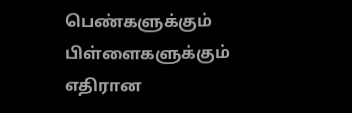பெண்களுக்கும் பிள்ளைகளுக்கும் எதிரான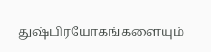துஷ்பிரயோகங்களையும்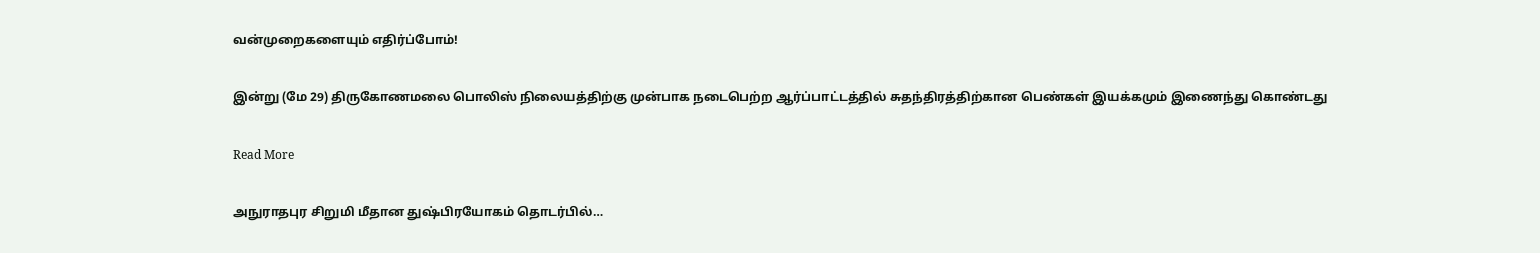வன்முறைகளையும் எதிர்ப்போம்!

இன்று (மே 29) திருகோணமலை பொலிஸ் நிலையத்திற்கு முன்பாக நடைபெற்ற ஆர்ப்பாட்டத்தில் சுதந்திரத்திற்கான பெண்கள் இயக்கமும் இணைந்து கொண்டது

Read More

அநுராதபுர சிறுமி மீதான துஷ்பிரயோகம் தொடர்பில்…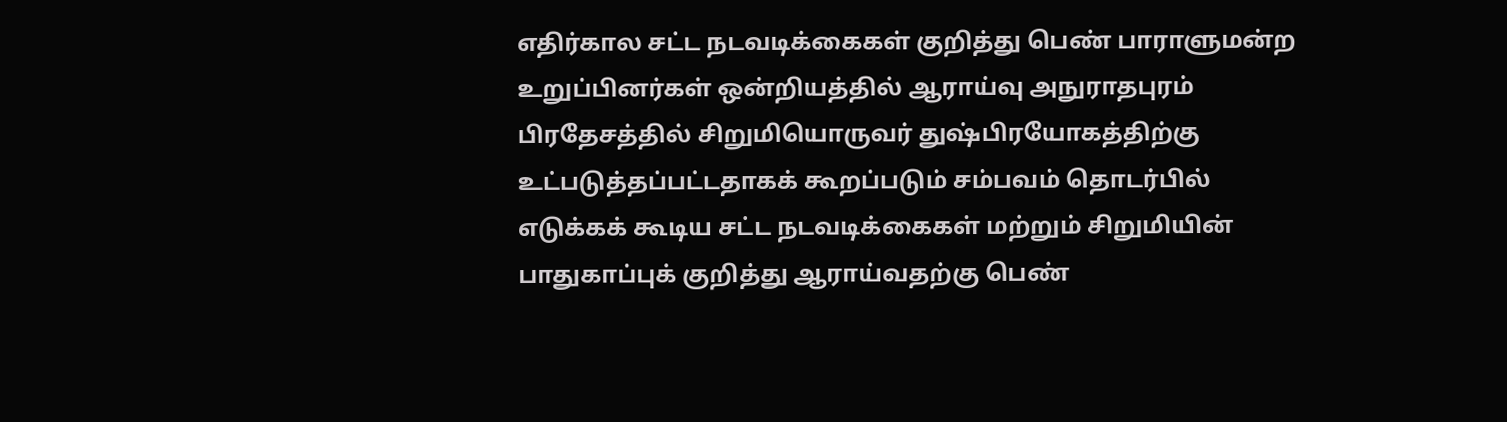எதிர்கால சட்ட நடவடிக்கைகள் குறித்து பெண் பாராளுமன்ற உறுப்பினர்கள் ஒன்றியத்தில் ஆராய்வு அநுராதபுரம் பிரதேசத்தில் சிறுமியொருவர் துஷ்பிரயோகத்திற்கு உட்படுத்தப்பட்டதாகக் கூறப்படும் சம்பவம் தொடர்பில் எடுக்கக் கூடிய சட்ட நடவடிக்கைகள் மற்றும் சிறுமியின் பாதுகாப்புக் குறித்து ஆராய்வதற்கு பெண்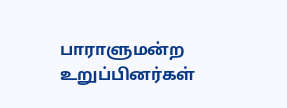பாராளுமன்ற உறுப்பினர்கள்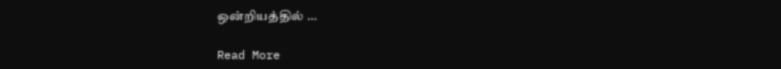ஒன்றியத்தில் …

Read More